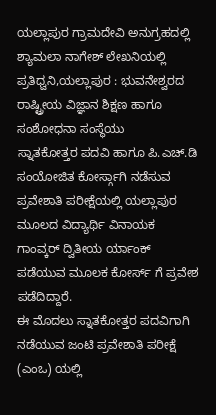ಯಲ್ಲಾಪುರ ಗ್ರಾಮದೇವಿ ಅನುಗ್ರಹದಲ್ಲಿ ಶ್ಯಾಮಲಾ ನಾಗೇಶ್ ಲೇಖನಿಯಲ್ಲಿ
ಪ್ರತಿಧ್ವನಿ,ಯಲ್ಲಾಪುರ : ಭುವನೇಶ್ವರದ ರಾಷ್ಟ್ರೀಯ ವಿಜ್ಞಾನ ಶಿಕ್ಷಣ ಹಾಗೂ ಸಂಶೋಧನಾ ಸಂಸ್ಥೆಯು
ಸ್ನಾತಕೋತ್ತರ ಪದವಿ ಹಾಗೂ ಪಿ.ಎಚ್.ಡಿ ಸಂಯೋಜಿತ ಕೋರ್ಸ್ಗಾಗಿ ನಡೆಸುವ ಪ್ರವೇಶಾತಿ ಪರೀಕ್ಷೆಯಲ್ಲಿ ಯಲ್ಲಾಪುರ ಮೂಲದ ವಿದ್ಯಾರ್ಥಿ ವಿನಾಯಕ ಗಾಂವ್ಕರ್ ದ್ವಿತೀಯ ರ್ಯಾಂಕ್ ಪಡೆಯುವ ಮೂಲಕ ಕೋರ್ಸ್ ಗೆ ಪ್ರವೇಶ ಪಡೆದಿದ್ದಾರೆ.
ಈ ಮೊದಲು ಸ್ನಾತಕೋತ್ತರ ಪದವಿಗಾಗಿ ನಡೆಯುವ ಜಂಟಿ ಪ್ರವೇಶಾತಿ ಪರೀಕ್ಷೆ (ಎಂಒ) ಯಲ್ಲಿ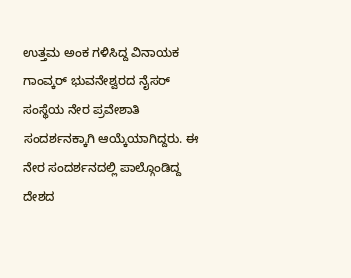ಉತ್ತಮ ಅಂಕ ಗಳಿಸಿದ್ದ ವಿನಾಯಕ ಗಾಂವ್ಕರ್ ಭುವನೇಶ್ವರದ ನೈಸರ್ ಸಂಸ್ಥೆಯ ನೇರ ಪ್ರವೇಶಾತಿ ಸಂದರ್ಶನಕ್ಕಾಗಿ ಆಯ್ಕೆಯಾಗಿದ್ದರು. ಈ ನೇರ ಸಂದರ್ಶನದಲ್ಲಿ ಪಾಲ್ಗೊಂಡಿದ್ದ ದೇಶದ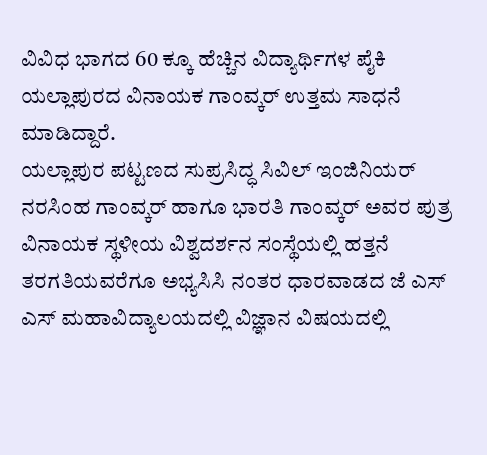ವಿವಿಧ ಭಾಗದ 60 ಕ್ಕೂ ಹೆಚ್ಚಿನ ವಿದ್ಯಾರ್ಥಿಗಳ ಪೈಕಿ ಯಲ್ಲಾಪುರದ ವಿನಾಯಕ ಗಾಂವ್ಕರ್ ಉತ್ತಮ ಸಾಧನೆ ಮಾಡಿದ್ದಾರೆ.
ಯಲ್ಲಾಪುರ ಪಟ್ಟಣದ ಸುಪ್ರಸಿದ್ಧ ಸಿವಿಲ್ ಇಂಜಿನಿಯರ್ ನರಸಿಂಹ ಗಾಂವ್ಕರ್ ಹಾಗೂ ಭಾರತಿ ಗಾಂವ್ಕರ್ ಅವರ ಪುತ್ರ ವಿನಾಯಕ ಸ್ಥಳೀಯ ವಿಶ್ವದರ್ಶನ ಸಂಸ್ಥೆಯಲ್ಲಿ ಹತ್ತನೆ ತರಗತಿಯವರೆಗೂ ಅಭ್ಯಸಿಸಿ ನಂತರ ಧಾರವಾಡದ ಜೆ ಎಸ್ ಎಸ್ ಮಹಾವಿದ್ಯಾಲಯದಲ್ಲಿ ವಿಜ್ಞಾನ ವಿಷಯದಲ್ಲಿ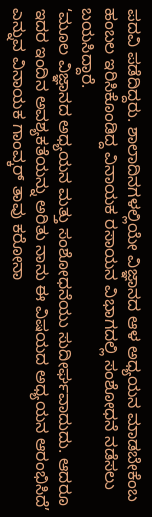ಪದವಿ ಪಡೆದಿದ್ದರು. ಶಾಲಾದಿನಗಳಲ್ಲಿಯೇ ವಿಜ್ಞಾನದ ಆಳ ಅಧ್ಯಯನ ಮಾಡಬೇಕೆಂಬ ಹಂಬಲ ಇರಿಸಿಕೊಂಡಿದ್ದ ವಿನಾಯಕ ರಸಾಯನ ವಿಭಾಗದಲ್ಲಿ ಸಂಶೋಧನೆ ನಡೆಸಲು ಬಯಸಿದ್ದಾರೆ.
‘ಮೂಲ ವಿಜ್ಞಾನದ ಅಧ್ಯಯನ ಮತ್ತು ಸಂಶೋಧನೆಯು ಸುದೀರ್ಘವಾದುದು. ಆದರೂ ಇದರ ಇಂದಿನ ಅವಶ್ಯಕತೆಯನ್ನು ಅರಿತು ನಾನು ಈ ವಿಷಯದ ಅಧ್ಯಯನ ಆರಂಭಿಸಿದೆ’ ಎನ್ನುವ ವಿನಾಯಕ ಗಾಂವ್ಕರ್ ತಾವು ಕರೋನಾ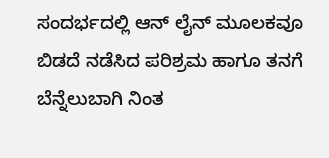ಸಂದರ್ಭದಲ್ಲಿ ಆನ್ ಲೈನ್ ಮೂಲಕವೂ ಬಿಡದೆ ನಡೆಸಿದ ಪರಿಶ್ರಮ ಹಾಗೂ ತನಗೆ ಬೆನ್ನೆಲುಬಾಗಿ ನಿಂತ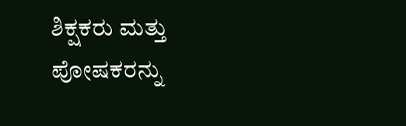ಶಿಕ್ಷಕರು ಮತ್ತು ಪೋಷಕರನ್ನು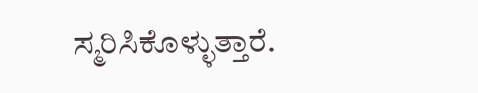ಸ್ಮರಿಸಿಕೊಳ್ಳುತ್ತಾರೆ.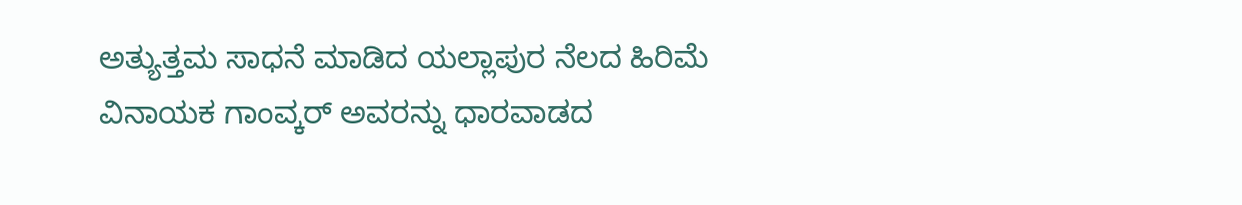ಅತ್ಯುತ್ತಮ ಸಾಧನೆ ಮಾಡಿದ ಯಲ್ಲಾಪುರ ನೆಲದ ಹಿರಿಮೆ ವಿನಾಯಕ ಗಾಂವ್ಕರ್ ಅವರನ್ನು ಧಾರವಾಡದ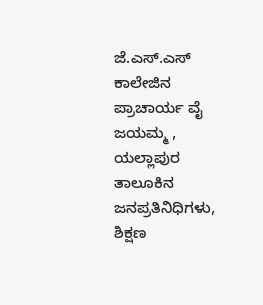ಜೆ.ಎಸ್.ಎಸ್ ಕಾಲೇಜಿನ ಪ್ರಾಚಾರ್ಯ ವೈ ಜಯಮ್ಮ , ಯಲ್ಲಾಪುರ ತಾಲೂಕಿನ ಜನಪ್ರತಿನಿಧಿಗಳು, ಶಿಕ್ಷಣ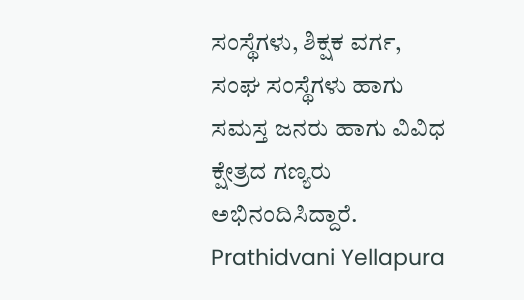ಸಂಸ್ಥೆಗಳು, ಶಿಕ್ಷಕ ವರ್ಗ, ಸಂಘ ಸಂಸ್ಥೆಗಳು ಹಾಗು ಸಮಸ್ತ ಜನರು ಹಾಗು ವಿವಿಧ ಕ್ಷೇತ್ರದ ಗಣ್ಯರು ಅಭಿನಂದಿಸಿದ್ದಾರೆ.
Prathidvani Yellapura